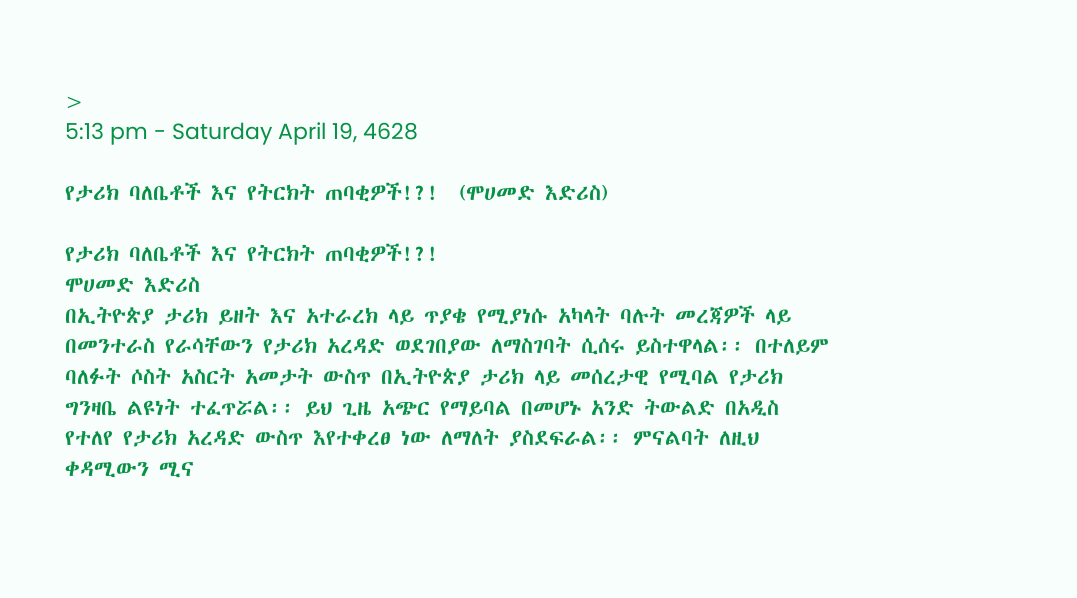>
5:13 pm - Saturday April 19, 4628

የታሪክ ባለቤቶች እና የትርክት ጠባቂዎች!?!  (ሞሀመድ እድሪስ)

የታሪክ ባለቤቶች እና የትርክት ጠባቂዎች!?!
ሞሀመድ እድሪስ
በኢትዮጵያ ታሪክ ይዘት እና አተራረክ ላይ ጥያቄ የሚያነሱ አካላት ባሉት መረጃዎች ላይ በመንተራስ የራሳቸውን የታሪክ አረዳድ ወደገበያው ለማስገባት ሲሰሩ ይስተዋላል፡፡ በተለይም ባለፉት ሶስት አስርት አመታት ውስጥ በኢትዮጵያ ታሪክ ላይ መሰረታዊ የሚባል የታሪክ ግንዛቤ ልዩነት ተፈጥሯል፡፡ ይህ ጊዜ አጭር የማይባል በመሆኑ አንድ ትውልድ በአዲስ የተለየ የታሪክ አረዳድ ውስጥ እየተቀረፀ ነው ለማለት ያስደፍራል፡፡ ምናልባት ለዚህ ቀዳሚውን ሚና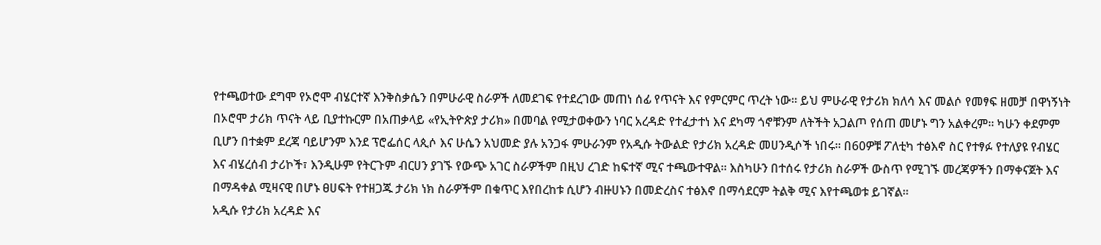የተጫወተው ደግሞ የኦሮሞ ብሄርተኛ እንቅስቃሴን በምሁራዊ ስራዎች ለመደገፍ የተደረገው መጠነ ሰፊ የጥናት እና የምርምር ጥረት ነው፡፡ ይህ ምሁራዊ የታሪክ ክለሳ እና መልሶ የመፃፍ ዘመቻ በዋነኝነት በኦሮሞ ታሪክ ጥናት ላይ ቢያተኩርም በአጠቃላይ «የኢትዮጵያ ታሪክ» በመባል የሚታወቀውን ነባር አረዳድ የተፈታተነ እና ደካማ ጎኖቹንም ለትችት አጋልጦ የሰጠ መሆኑ ግን አልቀረም። ካሁን ቀደምም ቢሆን በተቋም ደረጃ ባይሆንም እንደ ፕሮፌሰር ላጲሶ እና ሁሴን አህመድ ያሉ አንጋፋ ምሁራንም የአዲሱ ትውልድ የታሪክ አረዳድ መሀንዲሶች ነበሩ፡፡ በ60ዎቹ ፖለቲካ ተፅእኖ ስር የተፃፉ የተለያዩ የብሄር እና ብሄረሰብ ታሪኮች፣ እንዲሁም የትርጉም ብርሀን ያገኙ የውጭ አገር ስራዎችም በዚህ ረገድ ከፍተኛ ሚና ተጫውተዋል፡፡ እስካሁን በተሰሩ የታሪክ ስራዎች ውስጥ የሚገኙ መረጃዎችን በማቀናጀት እና በማዳቀል ሚዛናዊ በሆኑ ፀሀፍት የተዘጋጁ ታሪክ ነክ ስራዎችም በቁጥር እየበረከቱ ሲሆን ብዙሀኑን በመድረስና ተፅእኖ በማሳደርም ትልቅ ሚና እየተጫወቱ ይገኛል፡፡
አዲሱ የታሪክ አረዳድ እና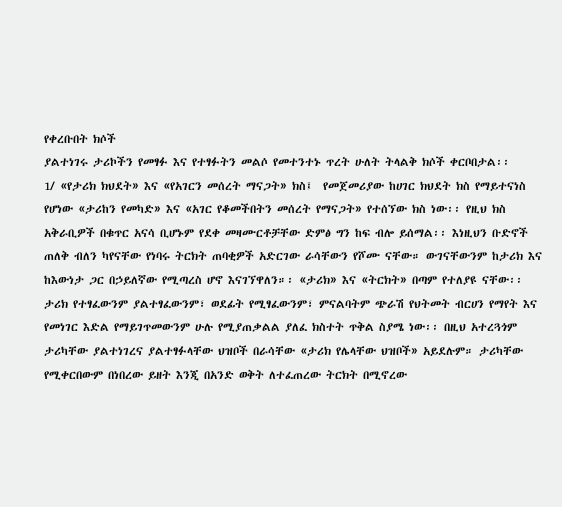የቀረቡበት ክሶች
ያልተነገሩ ታሪኮችን የመፃፉ እና የተፃፉትን መልሶ የመተንተኑ ጥረት ሁለት ትላልቅ ክሶች ቀርቦበታል፡፡
1/ «የታሪክ ክህደት» እና «የአገርን መሰረት ማናጋት» ክስ፤  የመጀመሪያው ከሀገር ክህደት ክስ የማይተናነስ የሆነው «ታሪከን የመካድ» እና «አገር የቆመችበትን መሰረት የማናጋት» የተሰኘው ክስ ነው፡፡ የዚህ ክስ አቅራቢዎች በቁጥር አናሳ ቢሆኑም የደቀ መዛሙርቶቻቸው ድምፅ ግን ከፍ ብሎ ይሰማል፡፡ እነዚህን ቡድኖች ጠለቅ ብለን ካየናቸው የነባሩ ትርክት ጠባቂዎች አድርገው ራሳቸውን የሾሙ ናቸው። ውገናቸውንም ከታሪክ እና ከእውነታ ጋር በኃይለኛው የሚጣረስ ሆኖ እናገኘዋለን።፡ «ታሪክ» እና «ትርክት» በጣም የተለያዩ ናቸው፡፡ ታሪክ የተፃፈውንም ያልተፃፈውንም፣ ወደፊት የሚፃፈውንም፣ ምናልባትም ጭራሽ የህትመት ብርሀን የማየት እና የመነገር እድል የማይገጥመውንም ሁሉ የሚያጠቃልል ያለፈ ክስተት ጥቅል ስያሜ ነው፡፡ በዚህ አተረጓጎም ታሪካቸው ያልተነገረና ያልተፃፉላቸው ህዝቦች በራሳቸው «ታሪክ የሌላቸው ህዝቦች» አይደሉም። ታሪካቸው የሚቀርበውም በነበረው ይዘት እንጂ በአንድ ወቅት ለተፈጠረው ትርክት በሚኖረው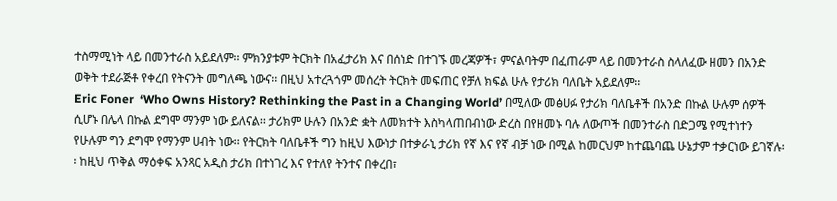ተስማሚነት ላይ በመንተራስ አይደለም፡፡ ምክንያቱም ትርክት በአፈታሪክ እና በሰነድ በተገኙ መረጃዎች፣ ምናልባትም በፈጠራም ላይ በመንተራስ ስላለፈው ዘመን በአንድ ወቅት ተደራጅቶ የቀረበ የትናንት መግለጫ ነውና፡፡ በዚህ አተረጓጎም መሰረት ትርክት መፍጠር የቻለ ክፍል ሁሉ የታሪክ ባለቤት አይደለም፡፡
Eric Foner  ‘Who Owns History? Rethinking the Past in a Changing World’ በሚለው መፅሀፉ የታሪክ ባለቤቶች በአንድ በኩል ሁሉም ሰዎች ሲሆኑ በሌላ በኩል ደግሞ ማንም ነው ይለናል፡፡ ታሪክም ሁሉን በአንድ ቋት ለመክተት እስካላጠበብነው ድረስ በየዘመኑ ባሉ ለውጦች በመንተራስ በድጋሜ የሚተነተን የሁሉም ግን ደግሞ የማንም ሀብት ነው፡፡ የትርክት ባለቤቶች ግን ከዚህ እውነታ በተቃራኒ ታሪክ የኛ እና የኛ ብቻ ነው በሚል ከመርህም ከተጨባጨ ሁኔታም ተቃርነው ይገኛሉ፡፡ ከዚህ ጥቅል ማዕቀፍ አንጻር አዲስ ታሪክ በተነገረ እና የተለየ ትንተና በቀረበ፣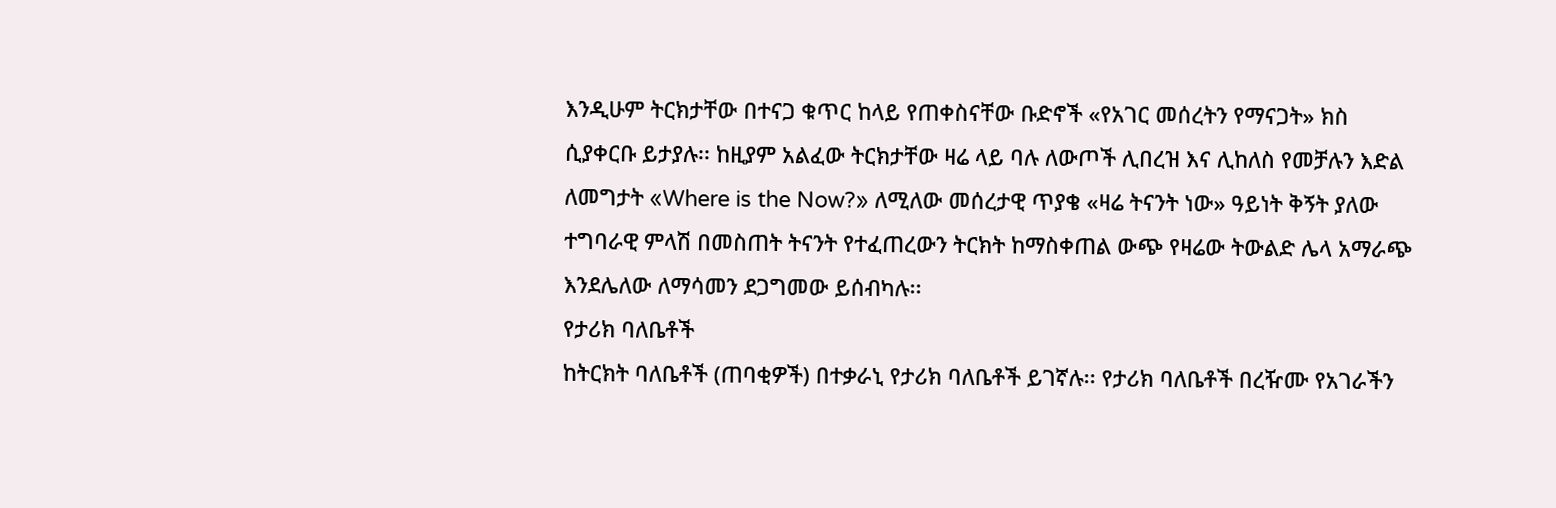እንዲሁም ትርክታቸው በተናጋ ቁጥር ከላይ የጠቀስናቸው ቡድኖች «የአገር መሰረትን የማናጋት» ክስ ሲያቀርቡ ይታያሉ፡፡ ከዚያም አልፈው ትርክታቸው ዛሬ ላይ ባሉ ለውጦች ሊበረዝ እና ሊከለስ የመቻሉን እድል ለመግታት «Where is the Now?» ለሚለው መሰረታዊ ጥያቄ «ዛሬ ትናንት ነው» ዓይነት ቅኝት ያለው ተግባራዊ ምላሽ በመስጠት ትናንት የተፈጠረውን ትርክት ከማስቀጠል ውጭ የዛሬው ትውልድ ሌላ አማራጭ እንደሌለው ለማሳመን ደጋግመው ይሰብካሉ፡፡
የታሪክ ባለቤቶች
ከትርክት ባለቤቶች (ጠባቂዎች) በተቃራኒ የታሪክ ባለቤቶች ይገኛሉ፡፡ የታሪክ ባለቤቶች በረዥሙ የአገራችን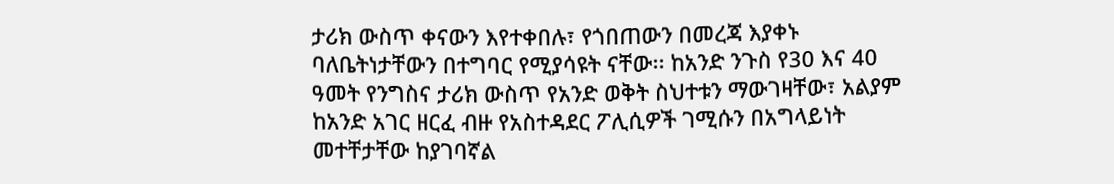ታሪክ ውስጥ ቀናውን እየተቀበሉ፣ የጎበጠውን በመረጃ እያቀኑ ባለቤትነታቸውን በተግባር የሚያሳዩት ናቸው፡፡ ከአንድ ንጉስ የ30 እና 40 ዓመት የንግስና ታሪክ ውስጥ የአንድ ወቅት ስህተቱን ማውገዛቸው፣ አልያም ከአንድ አገር ዘርፈ ብዙ የአስተዳደር ፖሊሲዎች ገሚሱን በአግላይነት መተቸታቸው ከያገባኛል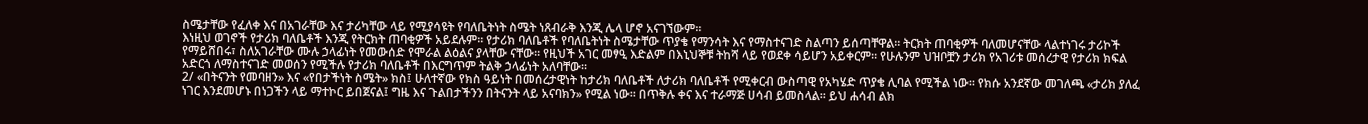ስሜታቸው የፈለቀ እና በአገራቸው እና ታሪካቸው ላይ የሚያሳዩት የባለቤትነት ስሜት ነጸብራቅ እንጂ ሌላ ሆኖ አናገኘውም፡፡
እነዚህ ወገኖች የታሪክ ባለቤቶች እንጂ የትርክት ጠባቂዎች አይደሉም፡፡ የታሪክ ባለቤቶች የባለቤትነት ስሜታቸው ጥያቄ የማንሳት እና የማስተናገድ ስልጣን ይሰጣቸዋል፡፡ ትርክት ጠባቂዎች ባለመሆናቸው ላልተነገሩ ታሪኮች የማይሸበሩ፣ ስለአገራቸው ሙሉ ኃላፊነት የመውሰድ የሞራል ልዕልና ያላቸው ናቸው፡፡ የዚህች አገር መፃዒ እድልም በእኒህኞቹ ትከሻ ላይ የወደቀ ሳይሆን አይቀርም። የሁሉንም ህዝቦቿን ታሪክ የአገሪቱ መሰረታዊ የታሪክ ክፍል አድርጎ ለማስተናገድ መወሰን የሚችሉ የታሪክ ባለቤቶች በእርግጥም ትልቅ ኃላፊነት አለባቸው።
2/ «በትናንት የመባዘን» እና «የበታችነት ስሜት» ክስ፤ ሁለተኛው የክስ ዓይነት በመሰረታዊነት ከታሪክ ባለቤቶች ለታሪክ ባለቤቶች የሚቀርብ ውስጣዊ የአካሄድ ጥያቄ ሊባል የሚችል ነው፡፡ የክሱ አንደኛው መገለጫ «ታሪክ ያለፈ ነገር እንደመሆኑ በነጋችን ላይ ማተኮር ይበጀናል፤ ግዜ እና ጉልበታችንን በትናንት ላይ አናባክን» የሚል ነው፡፡ በጥቅሉ ቀና እና ተራማጅ ሀሳብ ይመስላል፡፡ ይህ ሐሳብ ልክ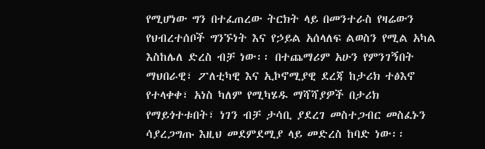የሚሆነው ግን በተፈጠረው ትርክት ላይ በመንተራስ የዛሬውን የህብረተሰቦች ግንኙነት እና የኃይል አሰላለፍ ልወስን የሚል አካል እስከሌለ ድረስ ብቻ ነው፡፡ በተጨማሪም አሁን የምንገኝበት ማህበራዊ፣ ፖለቲካዊ እና ኢኮኖሚያዊ ደረጃ ከታሪክ ተፅእኖ የተላቀቀ፣ አነስ ካለም የሚካሄዱ ማሻሻያዎች በታሪክ የማይጎተቱበት፣ ነገን ብቻ ታሳቢ ያደረገ መስተጋብር መስፈኑን ሳያረጋግጡ እዚህ መደምደሚያ ላይ መድረስ ከባድ ነው፡፡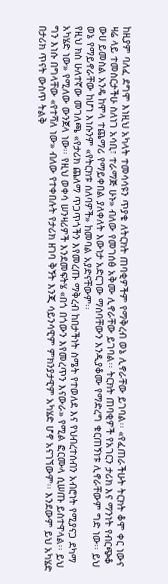ከዚያም ባለፈ ደግሞ እነዚህ አካላት ተመሳሳዩን ጥያቄ ለትርክት ጠባቂዎችም የማቅረብ ወኔ ሊኖራቸው ይገባል፡፡ «የፈጠራችሁት ትርክት ቆሞ ቀር ነውና ዛሬ ላይ ተመስርታችሁ ስለነገ አሳቢ፣ ተራማጅ ሁኑ» ብለው የመገሰፅ አቅሙ ሊኖራቸው ይገባል፡፡ ትርክት ጠባቂዎች የአገርን ታሪክ እና ማንነት የብርጭቆ ውሀ ይመስል አንዴ ከሞላ ተጨማሪ የማይቀበል ያለቀለት እውነታ አድርገው ማሰባቸውን እንዲያቆሙ የማድረግ ቁርጠኝነቱ ሊኖራቸውም ግድ ነው፡፡ ይህ ወኔ የማይኖራቸው ከሆነ እነሱንም «የትርክቱ ሰለባዎች» ከመባል አያድናቸውም፡፡
የዚህ ክስ ሁለተኛው መገለጫ «የታሪክ ጨለማ ጥጋጥጎችን እየመረጡ ማቅረብ ከበታችነት ስሜት የተወለደ እና የህብረተሰብን አብሮነት የሚያናጋ ደካማ አካሄድ ነው» የሚለው ውንጀላ ነው፡፡ የዚህ ወቀሳ ሠንዛሪዎች እንደመፍትሄ «በጎ በጎውን እየመረጥን እናውራ» የሚል ፎርሙላ ሲሠጡ ይስተዋላል፡፡ ይህ ግን እነሱ በግላቸው «የተሻለ ነው» ብለው የተቀበሉት የታሪክ ዘገባ ቅኝት እንጂ ሳይንሳዊም ምክንያታዊም አካሄድ ሆኖ አናገኘውም፡፡ እንደውም ይህ አካሄድ በታሪክ ጥናት ውስጥ ትልቅ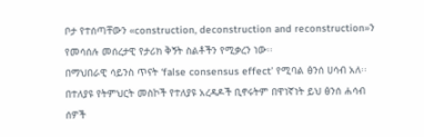ቦታ የተሰጣቸውን «construction, deconstruction and reconstruction»ን የመሳሰሉ መሰረታዊ የታሪክ ቅኝት ስልቶችን የሚቃረን ነው፡፡
በማህበራዊ ሳይንስ ጥናት ‘false consensus effect’ የሚባል ፅንሰ ሀሳብ አለ፡፡ በተለያዩ የትምህርት መስኮች የተለያዩ አረዳዶች ቢኖሩትም በዋነኛነት ይህ ፅንሰ ሐሳብ ሰዎች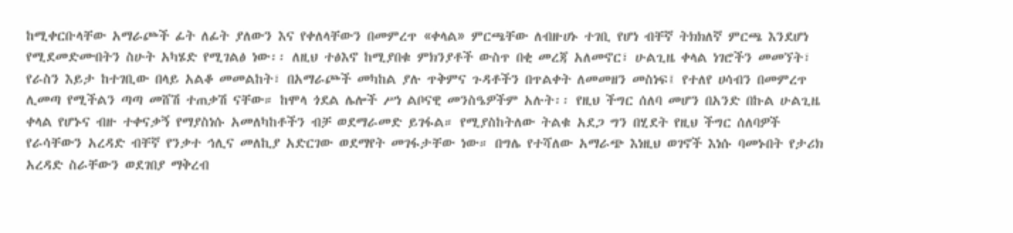ከሚቀርቡላቸው አማራጮች ፊት ለፊት ያለውን እና የቀለላቸውን በመምረጥ «ቀላል» ምርጫቸው ለብዙሀኑ ተገቢ የሆነ ብቸኛ ትክክለኛ ምርጫ እንደሆነ የሚደመድሙበትን ስሁት አካሄድ የሚገልፅ ነው፡፡ ለዚህ ተፅእኖ ከሚያበቁ ምክንያቶች ውስጥ በቂ መረጃ አለመኖር፣ ሁልጊዜ ቀላል ነገሮችን መመኘት፣ የራስን እይታ ከተገቢው በላይ አልቆ መመልከት፣ በአማራጮች መካከል ያሉ ጥቅምና ጉዳቶችን በጥልቀት ለመመዘን መስነፍ፤ የተለየ ሀሳብን በመምረጥ ሊመጣ የሚችልን ጣጣ መሸሽ ተጠቃሽ ናቸው። ከሞላ ጎደል ሌሎች ሥነ ልቦናዊ መንስዔዎችም አሉት፡፡ የዚህ ችግር ሰለባ መሆን በአንድ በኩል ሁልጊዜ ቀላል የሆኑና ብዙ ተቀናቃኝ የማያስነሱ አመለካከቶችን ብቻ ወደማራመድ ይገፋል። የሚያስከትለው ትልቁ አደጋ ግን በሂደት የዚህ ችግር ሰለባዎች የራሳቸውን አረዳድ ብቸኛ የንቃተ ኅሊና መለኪያ አድርገው ወደማየት መገፋታቸው ነው። በግሌ የተሻለው አማራጭ እነዚህ ወገኖች እነሱ ባመኑበት የታሪክ አረዳድ ስራቸውን ወደገበያ ማቅረብ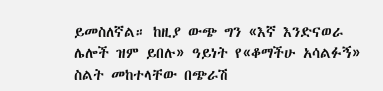ይመስለኛል። ከዚያ ውጭ ግን «እኛ እንድናወራ ሌሎች ዝም ይበሉ» ዓይነት የ«ቆማችሁ አሳልፉኝ» ስልት መከተላቸው በጭራሽ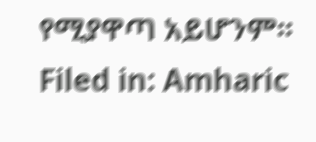የሚያዋጣ አይሆንም፡፡
Filed in: Amharic